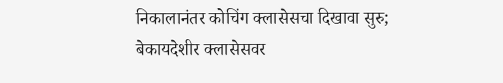निकालानंतर कोचिंग क्लासेसचा दिखावा सुरु; बेकायदेशीर क्लासेसवर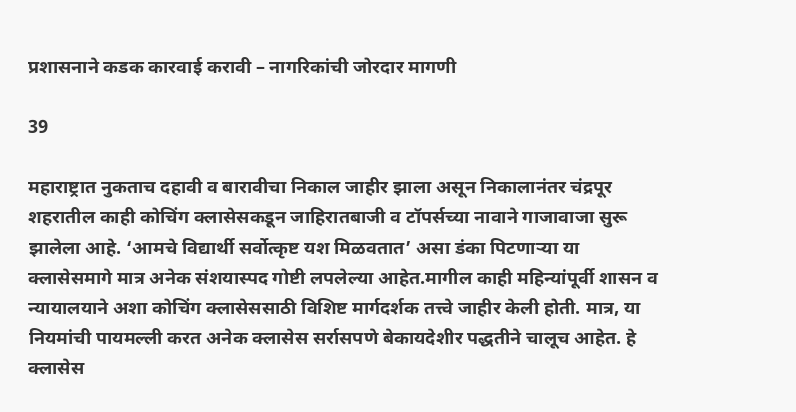प्रशासनाने कडक कारवाई करावी – नागरिकांची जोरदार मागणी

39

महाराष्ट्रात नुकताच दहावी व बारावीचा निकाल जाहीर झाला असून निकालानंतर चंद्रपूर शहरातील काही कोचिंग क्लासेसकडून जाहिरातबाजी व टॉपर्सच्या नावाने गाजावाजा सुरू झालेला आहे. ‘आमचे विद्यार्थी सर्वोत्कृष्ट यश मिळवतात’ असा डंका पिटणाऱ्या या क्लासेसमागे मात्र अनेक संशयास्पद गोष्टी लपलेल्या आहेत.मागील काही महिन्यांपूर्वी शासन व न्यायालयाने अशा कोचिंग क्लासेससाठी विशिष्ट मार्गदर्शक तत्त्वे जाहीर केली होती. मात्र, या नियमांची पायमल्ली करत अनेक क्लासेस सर्रासपणे बेकायदेशीर पद्धतीने चालूच आहेत. हे क्लासेस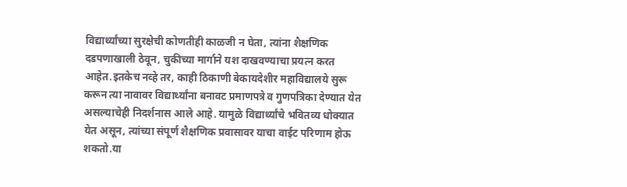विद्यार्थ्यांच्या सुरक्षेची कोणतीही काळजी न घेता, त्यांना शैक्षणिक दडपणाखाली ठेवून, चुकीच्या मार्गाने यश दाखवण्याचा प्रयत्न करत आहेत.इतकेच नव्हे तर, काही ठिकाणी बेकायदेशीर महाविद्यालये सुरू करून त्या नावावर विद्यार्थ्यांना बनावट प्रमाणपत्रे व गुणपत्रिका देण्यात येत असल्याचेही निदर्शनास आले आहे. यामुळे विद्यार्थ्यांचे भवितव्य धोक्यात येत असून, त्यांच्या संपूर्ण शैक्षणिक प्रवासावर याचा वाईट परिणाम होऊ शकतो.या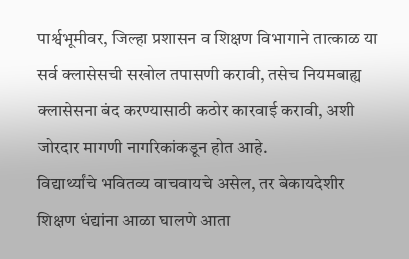पार्श्वभूमीवर, जिल्हा प्रशासन व शिक्षण विभागाने तात्काळ या सर्व क्लासेसची सखोल तपासणी करावी, तसेच नियमबाह्य क्लासेसना बंद करण्यासाठी कठोर कारवाई करावी, अशी जोरदार मागणी नागरिकांकडून होत आहे.
विद्यार्थ्यांचे भवितव्य वाचवायचे असेल, तर बेकायदेशीर शिक्षण धंद्यांना आळा घालणे आता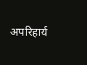अपरिहार्य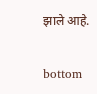झाले आहे.

bottom